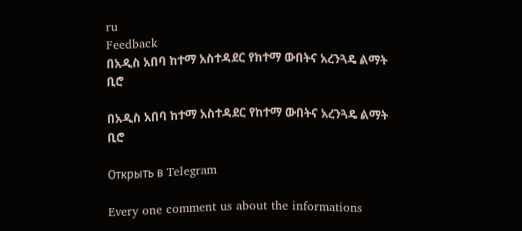ru
Feedback
በአዲስ አበባ ከተማ አስተዳደር የከተማ ውበትና አረንጓዴ ልማት ቢሮ

በአዲስ አበባ ከተማ አስተዳደር የከተማ ውበትና አረንጓዴ ልማት ቢሮ

Открыть в Telegram

Every one comment us about the informations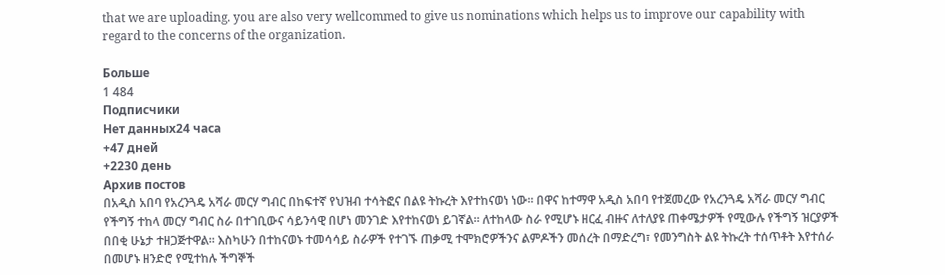that we are uploading. you are also very wellcommed to give us nominations which helps us to improve our capability with regard to the concerns of the organization.

Больше
1 484
Подписчики
Нет данных24 часа
+47 дней
+2230 день
Архив постов
በአዲስ አበባ የአረንጓዴ አሻራ መርሃ ግብር በከፍተኛ የህዝብ ተሳትፎና በልዩ ትኩረት እየተከናወነ ነው፡፡ በዋና ከተማዋ አዲስ አበባ የተጀመረው የአረንጓዴ አሻራ መርሃ ግብር የችግኝ ተከላ መርሃ ግብር ስራ በተገቢውና ሳይንሳዊ በሆነ መንገድ እየተከናወነ ይገኛል። ለተከላው ስራ የሚሆኑ ዘርፈ ብዙና ለተለያዩ ጠቀሜታዎች የሚውሉ የችግኝ ዝርያዎች በበቂ ሁኔታ ተዘጋጅተዋል። እስካሁን በተከናወኑ ተመሳሳይ ስራዎች የተገኙ ጠቃሚ ተሞክሮዎችንና ልምዶችን መሰረት በማድረግ፣ የመንግስት ልዩ ትኩረት ተሰጥቶት እየተሰራ በመሆኑ ዘንድሮ የሚተከሉ ችግኞች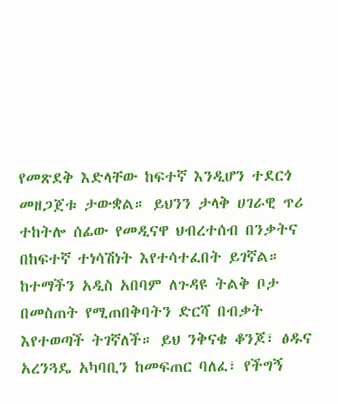የመጽደቅ እድላቸው ከፍተኛ እንዲሆን ተደርጎ መዘጋጀቱ ታውቋል። ይህንን ታላቅ ሀገራዊ ጥሪ ተከትሎ ሰፊው የመዲናዋ ህብረተሰብ በንቃትና በከፍተኛ ተነሳሽነት እየተሳተፈበት ይገኛል። ከተማችን አዲስ አበባም ለጉዳዩ ትልቅ ቦታ በመስጠት የሚጠበቅባትን ድርሻ በብቃት እየተወጣች ትገኛለች። ይህ ንቅናቄ ቆንጆ፣ ፅዱና አረንጓዴ አካባቢን ከመፍጠር ባለፈ፣ የችግኝ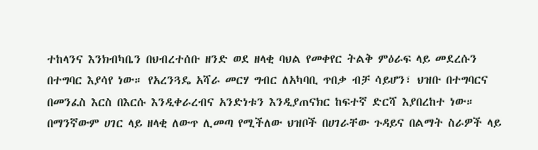ተከላንና እንክብካቤን በህብረተሰቡ ዘንድ ወደ ዘላቂ ባህል የመቀየር ትልቅ ምዕራፍ ላይ መደረሱን በተግባር እያሳየ ነው። የአረንጓዴ አሻራ መርሃ ግብር ለአካባቢ ጥበቃ ብቻ ሳይሆን፣ ህዝቡ በተግባርና በመንፈስ እርስ በእርሱ እንዲቀራረብና አንድነቱን እንዲያጠናክር ከፍተኛ ድርሻ እያበረከተ ነው። በማንኛውም ሀገር ላይ ዘላቂ ለውጥ ሊመጣ የሚችለው ህዝቦች በሀገራቸው ጉዳይና በልማት ስራዎች ላይ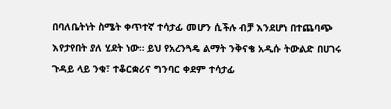በባለቤትነት ስሜት ቀጥተኛ ተሳታፊ መሆን ሲችሉ ብቻ እንደሆነ በተጨባጭ እየታየበት ያለ ሂደት ነው። ይህ የአረንጓዴ ልማት ንቅናቄ አዲሱ ትውልድ በሀገሩ ጉዳይ ላይ ንቁ፣ ተቆርቋሪና ግንባር ቀደም ተሳታፊ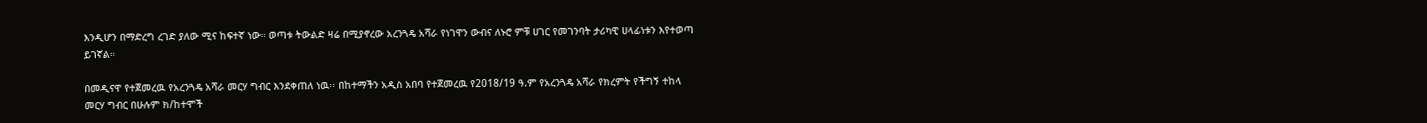እንዲሆን በማድረግ ረገድ ያለው ሚና ከፍተኛ ነው። ወጣቱ ትውልድ ዛሬ በሚያኖረው አረንጓዴ አሻራ የነገዋን ውብና ለኑሮ ምቹ ሀገር የመገንባት ታሪካዊ ሀላፊነቱን እየተወጣ ይገኛል።

በመዲናዋ የተጀመረዉ የአረንጓዴ አሻራ መርሃ ግብር እንደቀጠለ ነዉ፡፡ በከተማችን አዲስ አበባ የተጀመረዉ የ2018/19 ዓ.ም የአረንጓዴ አሻራ የክረምት የችግኝ ተከላ መርሃ ግብር በሁሉም ክ/ከተሞች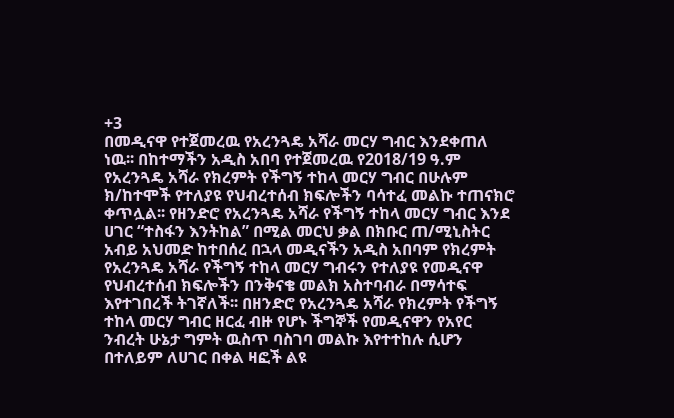+3
በመዲናዋ የተጀመረዉ የአረንጓዴ አሻራ መርሃ ግብር እንደቀጠለ ነዉ፡፡ በከተማችን አዲስ አበባ የተጀመረዉ የ2018/19 ዓ.ም የአረንጓዴ አሻራ የክረምት የችግኝ ተከላ መርሃ ግብር በሁሉም ክ/ከተሞች የተለያዩ የህብረተሰብ ክፍሎችን ባሳተፈ መልኩ ተጠናክሮ ቀጥሏል፡፡ የዘንድሮ የአረንጓዴ አሻራ የችግኝ ተከላ መርሃ ግብር እንደ ሀገር “ተስፋን እንትከል” በሚል መርህ ቃል በክቡር ጠ/ሚኒስትር አብይ አህመድ ከተበሰረ በኋላ መዲናችን አዲስ አበባም የክረምት የአረንጓዴ አሻራ የችግኝ ተከላ መርሃ ግብሩን የተለያዩ የመዲናዋ የህብረተሰብ ክፍሎችን በንቅናቄ መልክ አስተባብራ በማሳተፍ እየተገበረች ትገኛለች፡፡ በዘንድሮ የአረንጓዴ አሻራ የክረምት የችግኝ ተከላ መርሃ ግብር ዘርፈ ብዙ የሆኑ ችግኞች የመዲናዋን የአየር ንብረት ሁኔታ ግምት ዉስጥ ባስገባ መልኩ እየተተከሉ ሲሆን በተለይም ለሀገር በቀል ዛፎች ልዩ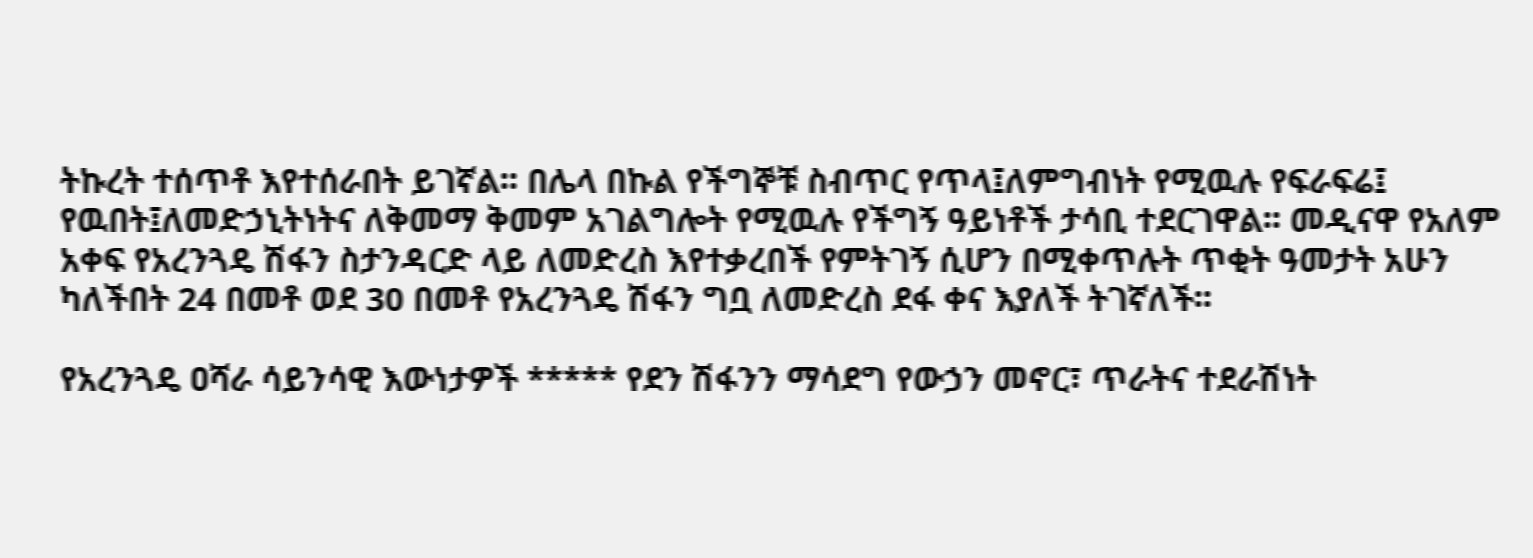ትኩረት ተሰጥቶ እየተሰራበት ይገኛል፡፡ በሌላ በኩል የችግኞቹ ስብጥር የጥላ፤ለምግብነት የሚዉሉ የፍራፍሬ፤ የዉበት፤ለመድኃኒትነትና ለቅመማ ቅመም አገልግሎት የሚዉሉ የችግኝ ዓይነቶች ታሳቢ ተደርገዋል፡፡ መዲናዋ የአለም አቀፍ የአረንጓዴ ሽፋን ስታንዳርድ ላይ ለመድረስ እየተቃረበች የምትገኝ ሲሆን በሚቀጥሉት ጥቂት ዓመታት አሁን ካለችበት 24 በመቶ ወደ 30 በመቶ የአረንጓዴ ሽፋን ግቧ ለመድረስ ደፋ ቀና እያለች ትገኛለች፡፡

የአረንጓዴ ዐሻራ ሳይንሳዊ እውነታዎች ***** የደን ሽፋንን ማሳደግ የውኃን መኖር፣ ጥራትና ተደራሽነት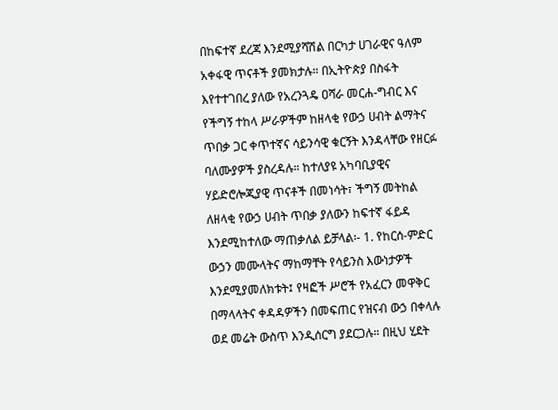በከፍተኛ ደረጃ እንደሚያሻሽል በርካታ ሀገራዊና ዓለም አቀፋዊ ጥናቶች ያመክታሉ። በኢትዮጵያ በስፋት እየተተገበረ ያለው የአረንጓዴ ዐሻራ መርሐ-ግብር እና የችግኝ ተከላ ሥራዎችም ከዘላቂ የውኃ ሀብት ልማትና ጥበቃ ጋር ቀጥተኛና ሳይንሳዊ ቁርኝት እንዳላቸው የዘርፉ ባለሙያዎች ያስረዳሉ። ከተለያዩ አካባቢያዊና ሃይድሮሎጂያዊ ጥናቶች በመነሳት፣ ችግኝ መትከል ለዘላቂ የውኃ ሀብት ጥበቃ ያለውን ከፍተኛ ፋይዳ እንደሚከተለው ማጠቃለል ይቻላል፡- 1. የከርሰ-ምድር ውኃን መሙላትና ማከማቸት የሳይንስ እውነታዎች እንደሚያመለክቱት፤ የዛፎች ሥሮች የአፈርን መዋቅር በማላላትና ቀዳዳዎችን በመፍጠር የዝናብ ውኃ በቀላሉ ወደ መሬት ውስጥ እንዲሰርግ ያደርጋሉ። በዚህ ሂደት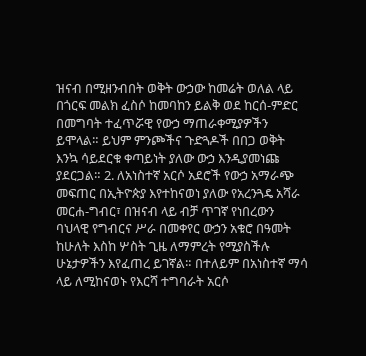ዝናብ በሚዘንብበት ወቅት ውኃው ከመሬት ወለል ላይ በጎርፍ መልክ ፈስሶ ከመባከን ይልቅ ወደ ከርሰ-ምድር በመግባት ተፈጥሯዊ የውኃ ማጠራቀሚያዎችን ይሞላል። ይህም ምንጮችና ጉድጓዶች በበጋ ወቅት እንኳ ሳይደርቁ ቀጣይነት ያለው ውኃ እንዲያመነጩ ያደርጋል። 2. ለአነስተኛ አርሶ አደሮች የውኃ አማራጭ መፍጠር በኢትዮጵያ እየተከናወነ ያለው የአረንጓዴ አሻራ መርሐ-ግብር፣ በዝናብ ላይ ብቻ ጥገኛ የነበረውን ባህላዊ የግብርና ሥራ በመቀየር ውኃን አቁሮ በዓመት ከሁለት እስከ ሦስት ጊዜ ለማምረት የሚያስችሉ ሁኔታዎችን እየፈጠረ ይገኛል። በተለይም በአነስተኛ ማሳ ላይ ለሚከናወኑ የእርሻ ተግባራት አርሶ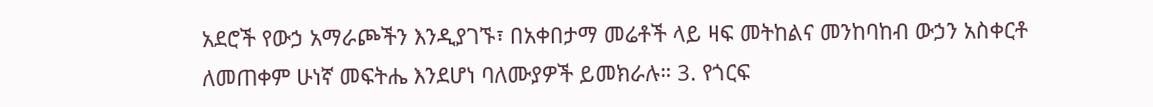አደሮች የውኃ አማራጮችን እንዲያገኙ፣ በአቀበታማ መሬቶች ላይ ዛፍ መትከልና መንከባከብ ውኃን አስቀርቶ ለመጠቀም ሁነኛ መፍትሔ እንደሆነ ባለሙያዎች ይመክራሉ። 3. የጎርፍ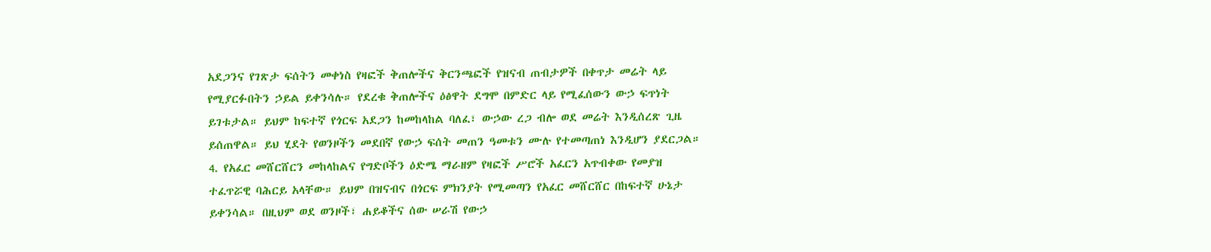አደጋንና የገጽታ ፍሰትን መቀነስ የዛፎች ቅጠሎችና ቅርንጫፎች የዝናብ ጠብታዎች በቀጥታ መሬት ላይ የሚያርፉበትን ኃይል ይቀንሳሉ። የደረቁ ቅጠሎችና ዕፅዋት ደግሞ በምድር ላይ የሚፈሰውን ውኃ ፍጥነት ይገቱታል። ይህም ከፍተኛ የጎርፍ አደጋን ከመከላከል ባለፈ፣ ውኃው ረጋ ብሎ ወደ መሬት እንዲሰረጽ ጊዜ ይሰጠዋል። ይህ ሂደት የወንዞችን መደበኛ የውኃ ፍሰት መጠን ዓመቱን ሙሉ የተመጣጠነ እንዲሆን ያደርጋል። 4. የአፈር መሸርሸርን መከላከልና የግድቦችን ዕድሜ ማራዘም የዛፎች ሥሮች አፈርን አጥብቀው የመያዝ ተፈጥሯዊ ባሕርይ አላቸው። ይህም በዝናብና በጎርፍ ምክንያት የሚመጣን የአፈር መሸርሸር በከፍተኛ ሁኔታ ይቀንሳል። በዚህም ወደ ወንዞች፣ ሐይቆችና ሰው ሠራሽ የውኃ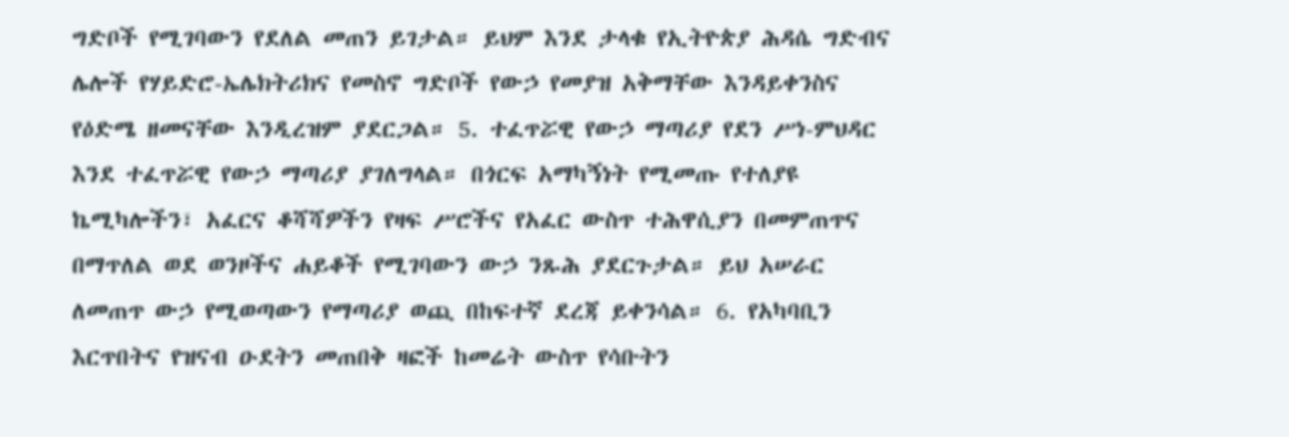ግድቦች የሚገባውን የደለል መጠን ይገታል። ይህም እንደ ታላቁ የኢትዮጵያ ሕዳሴ ግድብና ሌሎች የሃይድሮ-ኤሌክትሪክና የመስኖ ግድቦች የውኃ የመያዝ አቅማቸው እንዳይቀንስና የዕድሜ ዘመናቸው እንዲረዝም ያደርጋል። 5. ተፈጥሯዊ የውኃ ማጣሪያ የደን ሥነ-ምህዳር እንደ ተፈጥሯዊ የውኃ ማጣሪያ ያገለግላል። በጎርፍ አማካኝነት የሚመጡ የተለያዩ ኬሚካሎችን፣ አፈርና ቆሻሻዎችን የዛፍ ሥሮችና የአፈር ውስጥ ተሕዋሲያን በመምጠጥና በማጥለል ወደ ወንዞችና ሐይቆች የሚገባውን ውኃ ንጹሕ ያደርጉታል። ይህ አሠራር ለመጠጥ ውኃ የሚወጣውን የማጣሪያ ወጪ በከፍተኛ ደረጃ ይቀንሳል። 6. የአካባቢን እርጥበትና የዝናብ ዑደትን መጠበቅ ዛፎች ከመሬት ውስጥ የሳቡትን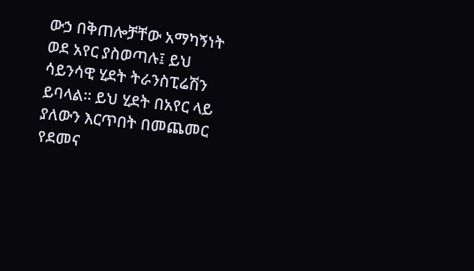ውኃ በቅጠሎቻቸው አማካኝነት ወደ አየር ያስወጣሉ፤ ይህ ሳይንሳዊ ሂደት ትራንስፒሬሽን ይባላል። ይህ ሂደት በአየር ላይ ያለውን እርጥበት በመጨመር የደመና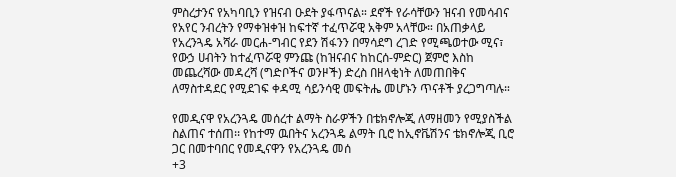ምስረታንና የአካባቢን የዝናብ ዑደት ያፋጥናል። ደኖች የራሳቸውን ዝናብ የመሳብና የአየር ንብረትን የማቀዝቀዝ ከፍተኛ ተፈጥሯዊ አቅም አላቸው። በአጠቃላይ የአረንጓዴ አሻራ መርሐ-ግብር የደን ሽፋንን በማሳደግ ረገድ የሚጫወተው ሚና፣ የውኃ ሀብትን ከተፈጥሯዊ ምንጩ (ከዝናብና ከከርሰ-ምድር) ጀምሮ እስከ መጨረሻው መዳረሻ (ግድቦችና ወንዞች) ድረስ በዘላቂነት ለመጠበቅና ለማስተዳደር የሚደገፍ ቀዳሚ ሳይንሳዊ መፍትሔ መሆኑን ጥናቶች ያረጋግጣሉ።

የመዲናዋ የአረንጓዴ መሰረተ ልማት ስራዎችን በቴክኖሎጂ ለማዘመን የሚያስችል ስልጠና ተሰጠ፡፡ የከተማ ዉበትና አረንጓዴ ልማት ቢሮ ከኢኖቬሽንና ቴክኖሎጂ ቢሮ ጋር በመተባበር የመዲናዋን የአረንጓዴ መሰ
+3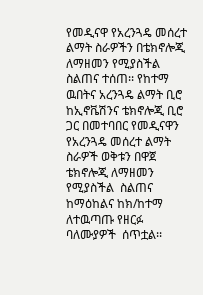የመዲናዋ የአረንጓዴ መሰረተ ልማት ስራዎችን በቴክኖሎጂ ለማዘመን የሚያስችል ስልጠና ተሰጠ፡፡ የከተማ ዉበትና አረንጓዴ ልማት ቢሮ ከኢኖቬሽንና ቴክኖሎጂ ቢሮ ጋር በመተባበር የመዲናዋን የአረንጓዴ መሰረተ ልማት ስራዎች ወቅቱን በዋጀ ቴክኖሎጂ ለማዘመን የሚያስችል  ስልጠና ከማዕከልና ከክ/ከተማ ለተዉጣጡ የዘርፉ ባለሙያዎች  ሰጥቷል፡፡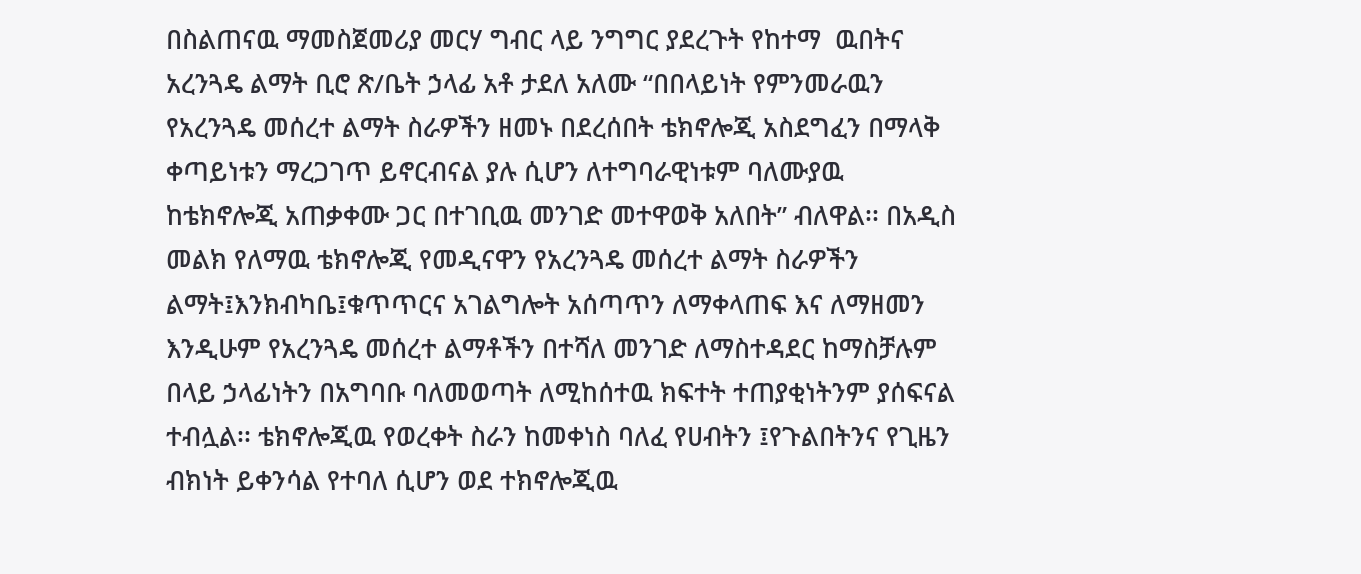በስልጠናዉ ማመስጀመሪያ መርሃ ግብር ላይ ንግግር ያደረጉት የከተማ  ዉበትና አረንጓዴ ልማት ቢሮ ጽ/ቤት ኃላፊ አቶ ታደለ አለሙ “በበላይነት የምንመራዉን የአረንጓዴ መሰረተ ልማት ስራዎችን ዘመኑ በደረሰበት ቴክኖሎጂ አስደግፈን በማላቅ ቀጣይነቱን ማረጋገጥ ይኖርብናል ያሉ ሲሆን ለተግባራዊነቱም ባለሙያዉ ከቴክኖሎጂ አጠቃቀሙ ጋር በተገቢዉ መንገድ መተዋወቅ አለበት” ብለዋል፡፡ በአዲስ መልክ የለማዉ ቴክኖሎጂ የመዲናዋን የአረንጓዴ መሰረተ ልማት ስራዎችን ልማት፤እንክብካቤ፤ቁጥጥርና አገልግሎት አሰጣጥን ለማቀላጠፍ እና ለማዘመን እንዲሁም የአረንጓዴ መሰረተ ልማቶችን በተሻለ መንገድ ለማስተዳደር ከማስቻሉም በላይ ኃላፊነትን በአግባቡ ባለመወጣት ለሚከሰተዉ ክፍተት ተጠያቂነትንም ያሰፍናል ተብሏል፡፡ ቴክኖሎጂዉ የወረቀት ስራን ከመቀነስ ባለፈ የሀብትን ፤የጉልበትንና የጊዜን ብክነት ይቀንሳል የተባለ ሲሆን ወደ ተክኖሎጂዉ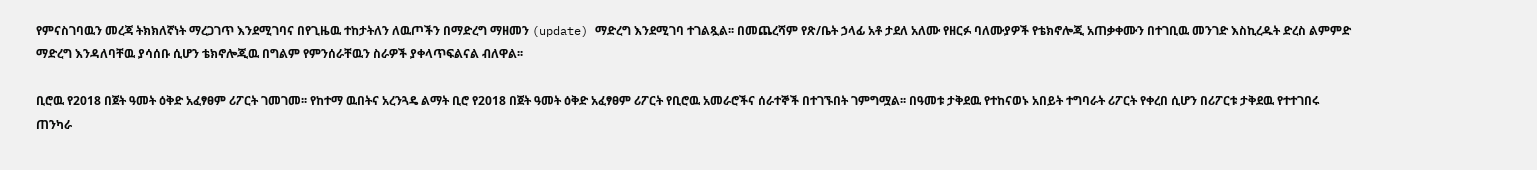የምናስገባዉን መረጃ ትክክለኛነት ማረጋገጥ እንደሚገባና በየጊዜዉ ተከታትለን ለዉጦችን በማድረግ ማዘመን (update) ማድረግ እንደሚገባ ተገልጿል፡፡ በመጨረሻም የጽ/ቤት ኃላፊ አቶ ታደለ አለሙ የዘርፉ ባለሙያዎች የቴክኖሎጂ አጠቃቀሙን በተገቢዉ መንገድ እስኪረዱት ድረስ ልምምድ ማድረግ እንዳለባቸዉ ያሳሰቡ ሲሆን ቴክኖሎጂዉ በግልም የምንሰራቸዉን ስራዎች ያቀላጥፍልናል ብለዋል፡፡

ቢሮዉ የ2018 በጀት ዓመት ዕቅድ አፈፃፀም ሪፖርት ገመገመ፡፡ የከተማ ዉበትና አረንጓዴ ልማት ቢሮ የ2018 በጀት ዓመት ዕቅድ አፈፃፀም ሪፖርት የቢሮዉ አመራሮችና ሰራተኞች በተገኙበት ገምግሟል፡፡ በዓመቱ ታቅደዉ የተከናወኑ አበይት ተግባራት ሪፖርት የቀረበ ሲሆን በሪፖርቱ ታቅደዉ የተተገበሩ ጠንካራ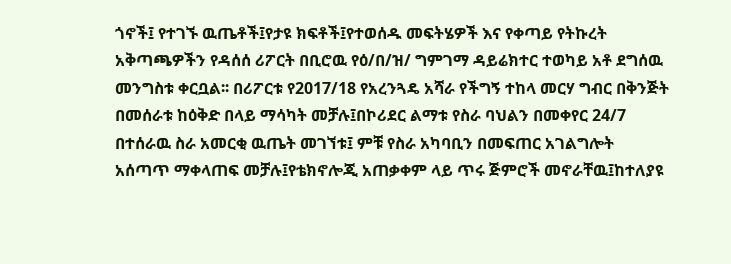ጎኖች፤ የተገኙ ዉጤቶች፤የታዩ ክፍቶች፤የተወሰዱ መፍትሄዎች እና የቀጣይ የትኩረት አቅጣጫዎችን የዳሰሰ ሪፖርት በቢሮዉ የዕ/በ/ዝ/ ግምገማ ዳይሬክተር ተወካይ አቶ ደግሰዉ መንግስቱ ቀርቧል፡፡ በሪፖርቱ የ2017/18 የአረንጓዴ አሻራ የችግኝ ተከላ መርሃ ግብር በቅንጅት በመሰራቱ ከዕቅድ በላይ ማሳካት መቻሉ፤በኮሪደር ልማቱ የስራ ባህልን በመቀየር 24/7 በተሰራዉ ስራ አመርቂ ዉጤት መገኘቱ፤ ምቹ የስራ አካባቢን በመፍጠር አገልግሎት አሰጣጥ ማቀላጠፍ መቻሉ፤የቴክኖሎጂ አጠቃቀም ላይ ጥሩ ጅምሮች መኖራቸዉ፤ከተለያዩ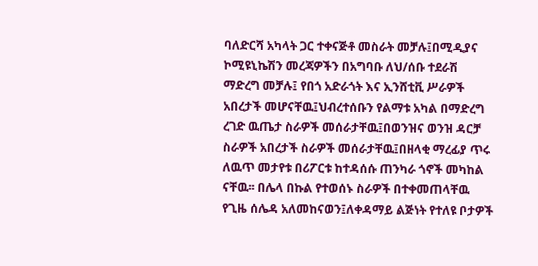ባለድርሻ አካላት ጋር ተቀናጅቶ መስራት መቻሉ፤በሚዲያና ኮሚዩኒኬሽን መረጃዎችን በአግባቡ ለህ/ሰቡ ተደራሽ ማድረግ መቻሉ፤ የበጎ አድራጎት እና ኢንሸቲቪ ሥራዎች አበረታች መሆናቸዉ፤ህብረተሰቡን የልማቱ አካል በማድረግ ረገድ ዉጤታ ስራዎች መሰራታቸዉ፤በወንዝና ወንዝ ዳርቻ ስራዎች አበረታች ስራዎች መሰራታቸዉ፤በዘላቂ ማረፊያ ጥሩ ለዉጥ መታየቱ በሪፖርቱ ከተዳሰሱ ጠንካራ ጎኖች መካከል ናቸዉ፡፡ በሌላ በኩል የተወሰኑ ስራዎች በተቀመጠላቸዉ የጊዜ ሰሌዳ አለመከናወን፤ለቀዳማይ ልጅነት የተለዩ ቦታዎች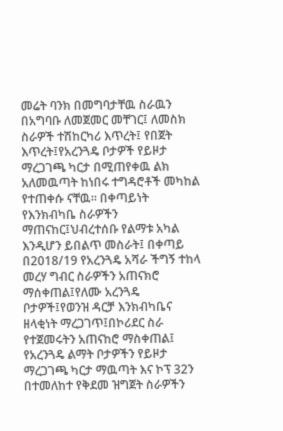መሬት ባንክ በመግባታቸዉ ስራዉን በአግባቡ ለመጀመር መቸገር፤ ለመስክ ስራዎች ተሽከርካሪ እጥረት፤ የበጀት እጥረት፤የአረንጓዴ ቦታዎች የይዞታ ማረጋገጫ ካርታ በሚጠየቀዉ ልክ አለመዉጣት ከነበሩ ተግዳሮቶች መካከል የተጠቀሱ ናቸዉ፡፡ በቀጣይነት የእንክብካቤ ስራዎችን ማጠናከር፤ህብረተሰቡ የልማቱ አካል እንዲሆን ይበልጥ መስራት፤ በቀጣይ በ2018/19 የአረንጓዴ አሻራ ችግኝ ተከላ መረሃ ግብር ስራዎችን አጠናክሮ ማሰቀጠል፤የለሙ አረንጓዴ ቦታዎች፤የወንዝ ዳርቻ እንክብካቤና ዘላቂነት ማረጋገጥ፤በኮሪደር ስራ የተጀመሩትን አጠናከሮ ማስቀጠል፤ የአረንጓዴ ልማት ቦታዎችን የይዞታ ማረጋገጫ ካርታ ማዉጣት እና ኮፕ 32ን በተመለከተ የቅደመ ዝግጀት ስራዎችን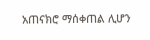አጠናክሮ ማሰቀጠል ሊሆን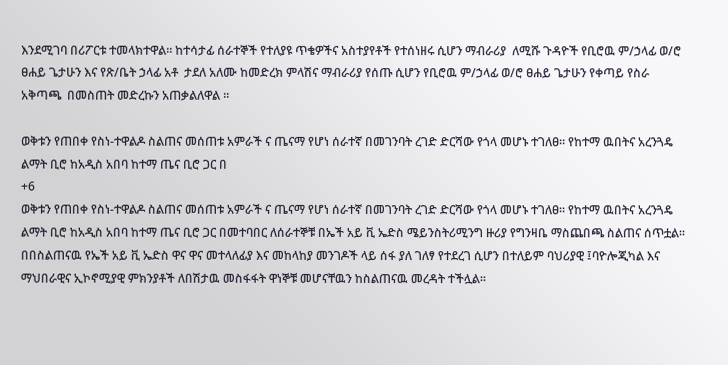እንደሚገባ በሪፖርቱ ተመላክተዋል፡፡ ከተሳታፊ ሰራተኞች የተለያዩ ጥቄዎችና አስተያየቶች የተሰነዘሩ ሲሆን ማብራሪያ  ለሚሹ ጉዳዮች የቢሮዉ ም/ኃላፊ ወ/ሮ ፀሐይ ጌታሁን እና የጽ/ቤት ኃላፊ አቶ  ታደለ አለሙ ከመድረክ ምላሽና ማብራሪያ የሰጡ ሲሆን የቢሮዉ ም/ኃላፊ ወ/ሮ ፀሐይ ጌታሁን የቀጣይ የስራ አቅጣጫ  በመስጠት መድረኩን አጠቃልለዋል ፡፡

ወቅቱን የጠበቀ የስነ-ተዋልዶ ስልጠና መሰጠቱ አምራች ና ጤናማ የሆነ ሰራተኛ በመገንባት ረገድ ድርሻው የጎላ መሆኑ ተገለፀ። የከተማ ዉበትና አረንጓዴ ልማት ቢሮ ከአዲስ አበባ ከተማ ጤና ቢሮ ጋር በ
+6
ወቅቱን የጠበቀ የስነ-ተዋልዶ ስልጠና መሰጠቱ አምራች ና ጤናማ የሆነ ሰራተኛ በመገንባት ረገድ ድርሻው የጎላ መሆኑ ተገለፀ። የከተማ ዉበትና አረንጓዴ ልማት ቢሮ ከአዲስ አበባ ከተማ ጤና ቢሮ ጋር በመተባበር ለሰራተኞቹ በኤች አይ ቪ ኤድስ ሜይንስትሪሚንግ ዙሪያ የግንዛቤ ማስጨበጫ ስልጠና ሰጥቷል፡፡ በበስልጠናዉ የኤች አይ ቪ ኤድስ ዋና ዋና መተላለፊያ እና መከላከያ መንገዶች ላይ ሰፋ ያለ ገለፃ የተደረገ ሲሆን በተለይም ባህሪያዊ ፤ባዮሎጂካል እና ማህበራዊና ኢኮኖሚያዊ ምክንያቶች ለበሽታዉ መስፋፋት ዋነኞቹ መሆናቸዉን ከስልጠናዉ መረዳት ተችሏል፡፡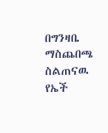በግንዛቤ ማስጨበጫ ስልጠናዉ የኤች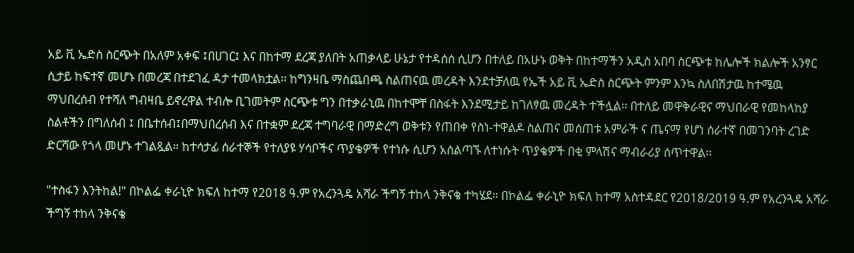አይ ቪ ኤድስ ስርጭት በአለም አቀፍ ፤በሀገር፤ እና በከተማ ደረጃ ያለበት አጠቃላይ ሁኔታ የተዳሰሰ ሲሆን በተለይ በአሁኑ ወቅት በከተማችን አዲስ አበባ ስርጭቱ ከሌሎች ክልሎች አንፃር ሲታይ ከፍተኛ መሆኑ በመረጃ በተደገፈ ዳታ ተመላክቷል፡፡ ከግንዛቤ ማስጨበጫ ስልጠናዉ መረዳት እንደተቻለዉ የኤች አይ ቪ ኤድስ ስርጭት ምንም እንኳ ስለበሽታዉ ከተሜዉ ማህበረሰብ የተሻለ ግብዛቤ ይኖረዋል ተብሎ ቢገመትም ስርጭቱ ግን በተቃራኒዉ በከተሞቸ በስፋት እንደሚታይ ከገለፃዉ መረዳት ተችሏል፡፡ በተለይ መዋቅራዊና ማህበራዊ የመከላከያ ስልቶችን በግለሰብ ፤ በቤተሰብ፤በማህበረሰብ እና በተቋም ደረጃ ተግባራዊ በማድረግ ወቅቱን የጠበቀ የስነ-ተዋልዶ ስልጠና መሰጠቱ አምራች ና ጤናማ የሆነ ሰራተኛ በመገንባት ረገድ ድርሻው የጎላ መሆኑ ተገልጿል። ከተሳታፊ ሰራተኞች የተለያዩ ሃሳቦችና ጥያቄዎች የተነሱ ሲሆን አሰልጣኙ ለተነሱት ጥያቄዎች በቂ ምላሽና ማብራሪያ ሰጥተዋል፡፡

"ተስፋን እንትከል!" በኮልፌ ቀራኒዮ ክፍለ ከተማ የ2018 ዓ.ም የአረንጓዴ አሻራ ችግኝ ተከላ ንቅናቄ ተካሄደ። በኮልፌ ቀራኒዮ ክፍለ ከተማ አስተዳደር የ2018/2019 ዓ.ም የአረንጓዴ አሻራ ችግኝ ተከላ ንቅናቄ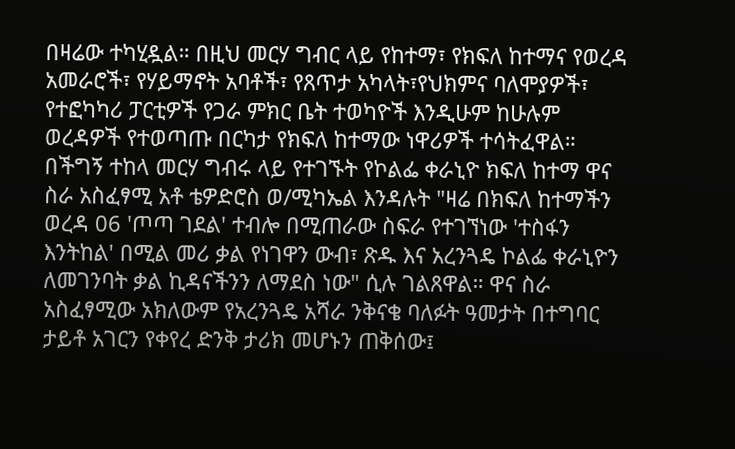በዛሬው ተካሂዷል። በዚህ መርሃ ግብር ላይ የከተማ፣ የክፍለ ከተማና የወረዳ አመራሮች፣ የሃይማኖት አባቶች፣ የጸጥታ አካላት፣የህክምና ባለሞያዎች፣ የተፎካካሪ ፓርቲዎች የጋራ ምክር ቤት ተወካዮች እንዲሁም ከሁሉም ወረዳዎች የተወጣጡ በርካታ የክፍለ ከተማው ነዋሪዎች ተሳትፈዋል። በችግኝ ተከላ መርሃ ግብሩ ላይ የተገኙት የኮልፌ ቀራኒዮ ክፍለ ከተማ ዋና ስራ አስፈፃሚ አቶ ቴዎድሮስ ወ/ሚካኤል እንዳሉት "ዛሬ በክፍለ ከተማችን ወረዳ 06 'ጦጣ ገደል' ተብሎ በሚጠራው ስፍራ የተገኘነው 'ተስፋን እንትከል' በሚል መሪ ቃል የነገዋን ውብ፣ ጽዱ እና አረንጓዴ ኮልፌ ቀራኒዮን ለመገንባት ቃል ኪዳናችንን ለማደስ ነው" ሲሉ ገልጸዋል። ዋና ስራ አስፈፃሚው አክለውም የአረንጓዴ አሻራ ንቅናቄ ባለፉት ዓመታት በተግባር ታይቶ አገርን የቀየረ ድንቅ ታሪክ መሆኑን ጠቅሰው፤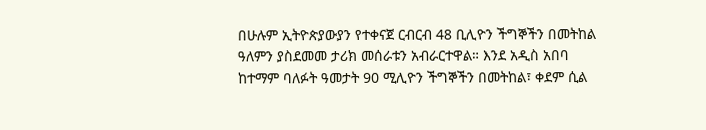በሁሉም ኢትዮጵያውያን የተቀናጀ ርብርብ 48 ቢሊዮን ችግኞችን በመትከል ዓለምን ያስደመመ ታሪክ መሰራቱን አብራርተዋል። እንደ አዲስ አበባ ከተማም ባለፉት ዓመታት 90 ሚሊዮን ችግኞችን በመትከል፣ ቀደም ሲል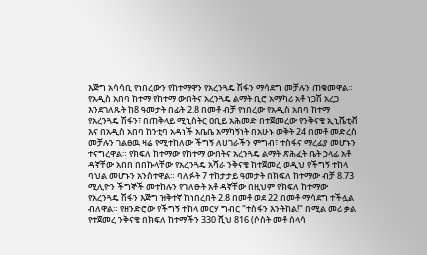እጅግ አሳሳቢ የነበረውን የከተማዋን የአረንጓዴ ሽፋን ማሳደግ መቻሉን ጠቁመዋል። የአዲስ አበባ ከተማ የከተማ ውበትና አረንጓዴ ልማት ቢሮ አማካሪ አቶ ነጋሽ አረጋ እንደገለጹት ከ8 ዓመታት በፊት 2.8 በመቶ ብቻ የነበረው የአዲስ አበባ ከተማ የአረንጓዴ ሽፋን፣ በጠቅላይ ሚኒስትር ዐቢይ አሕመድ በተጀመረው የንቅናቄ ኢኒሼቲቭ እና በአዲስ አበባ ከንቲባ አዳነች አቤቤ አማካኝነት በአሁኑ ወቅት 24 በመቶ መድረስ መቻሉን ገልፀዉ ዛሬ የሚተከለው ችግኝ ለሀገራችን ምግብ፣ ተስፋና ማረፊያ መሆኑን ተናግረዋል። የክፍለ ከተማው የከተማ ውበትና አረንጓዴ ልማት ጽሕፈት ቤት ኃላፊ አቶ ዳኛቸው አበበ በበኩላቸው የአረንጓዴ አሻራ ንቅናቄ ከተጀመረ ወዲህ የችግኝ ተከላ ባህል መሆኑን አንስተዋል። ባለፉት 7 ተከታታይ ዓመታት በክፍለ ከተማው ብቻ 8.73 ሚሊዮን ችግኞች መተከሉን የገለፁት አቶ ዳኛቸው በዚህም የክፍለ ከተማው የአረንጓዴ ሽፋን እጅግ ዝቅተኛ ከነበረበት 2.8 በመቶ ወደ 22 በመቶ ማሳደግ ተችሏል ብለዋል። የዘንድሮው የችግኝ ተከላ መርሃ ግብር "ተስፋን እንትከል!" በሚል መሪ ቃል የተጀመረ ንቅናቄ በክፍለ ከተማችን 330 ሺህ 816 (ሶስት መቶ ሰላሳ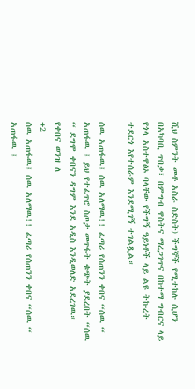ሺህ ስምንት መቶ አስራ ስድስት) ችግኞች የሚተከሉ ሲሆን በአካባቢ ጥበቃ፣ በምግብ ዋስትና ማረጋገጥና በከተማ ግብርና ላይ የጎላ አስተዋፅኦ ባላቸው የችግኝ ዓይነቶች ላይ ልዩ ትኩረት ተደርጎ እየተሰራም እንደሚገኝ ተገልጿል።

ሰዉ አጠፋዉ፤ ሰዉ አለማዉ!! ፈጣሪ የሰጠንን ቀበና “ሰዉ “ አጠፋዉ ፤ ይህ የተፈጥሮ ስጦታ መጥፋት ቁጭት ያደረበት “ሰዉ “ ደግሞ ቀበናን ዳግም እንደ አዲስ እንዲወለድ አደረገዉ። የቀበና ወንዝ ለ
+2
ሰዉ አጠፋዉ፤ ሰዉ አለማዉ!! ፈጣሪ የሰጠንን ቀበና “ሰዉ “ አጠፋዉ ፤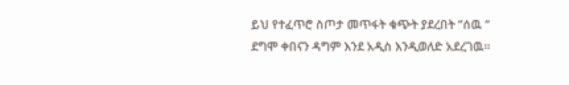ይህ የተፈጥሮ ስጦታ መጥፋት ቁጭት ያደረበት “ሰዉ “ ደግሞ ቀበናን ዳግም እንደ አዲስ እንዲወለድ አደረገዉ።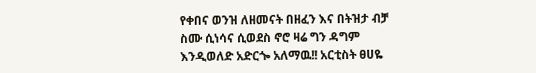የቀበና ወንዝ ለዘመናት በዘፈን እና በትዝታ ብቻ ስሙ ሲነሳና ሲወደስ ኖሮ ዛሬ ግን ዳግም እንዲወለድ አድርጐ አለማዉ!! አርቲስት ፀሀዬ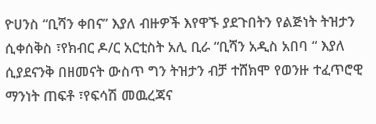ዮሀንስ “ቢሻን ቀበና” እያለ ብዙዎች እየዋኙ ያደጉበትን የልጅነት ትዝታን ሲቀሰቅስ ፣የክብር ዶ/ር አርቲስት አሊ ቢራ “ቢሻን አዲስ አበባ “ እያለ ሲያደናንቅ በዘመናት ውስጥ ግን ትዝታን ብቻ ተሸክሞ የወንዙ ተፈጥሮዊ ማንነት ጠፍቶ ፣የፍሳሽ መዉረጃና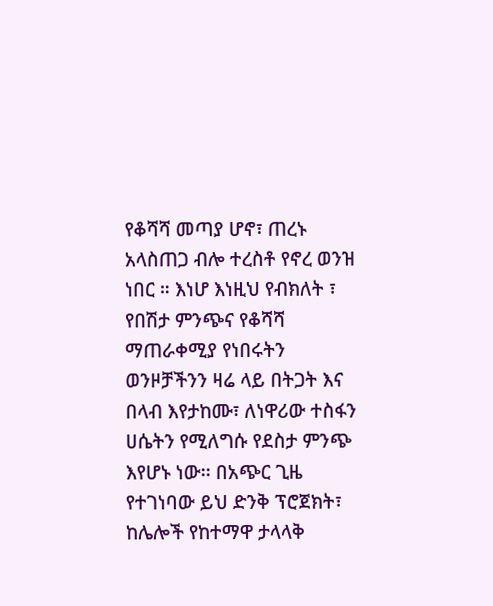የቆሻሻ መጣያ ሆኖ፣ ጠረኑ አላስጠጋ ብሎ ተረስቶ የኖረ ወንዝ ነበር ። እነሆ እነዚህ የብክለት ፣ የበሽታ ምንጭና የቆሻሻ ማጠራቀሚያ የነበሩትን ወንዞቻችንን ዛሬ ላይ በትጋት እና በላብ እየታከሙ፣ ለነዋሪው ተስፋን ሀሴትን የሚለግሱ የደስታ ምንጭ እየሆኑ ነው፡፡ በአጭር ጊዜ የተገነባው ይህ ድንቅ ፕሮጀክት፣ ከሌሎች የከተማዋ ታላላቅ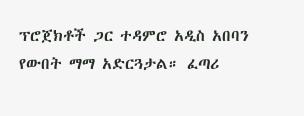ፕሮጀክቶች ጋር ተዳምሮ አዲስ አበባን የውበት ማማ አድርጓታል። ፈጣሪ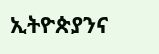ኢትዮጵያንና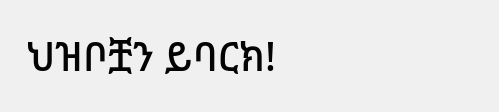ህዝቦቿን ይባርክ!